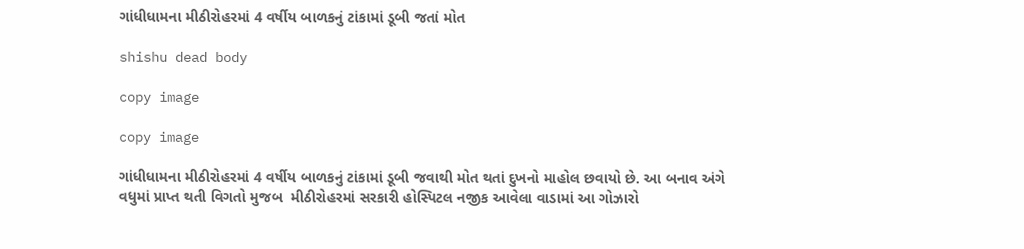ગાંધીધામના મીઠીરોહરમાં 4 વર્ષીય બાળકનું ટાંકામાં ડૂબી જતાં મોત

shishu dead body

copy image

copy image

ગાંધીધામના મીઠીરોહરમાં 4 વર્ષીય બાળકનું ટાંકામાં ડૂબી જવાથી મોત થતાં દુખનો માહોલ છવાયો છે. આ બનાવ અંગે વધુમાં પ્રાપ્ત થતી વિગતો મુજબ  મીઠીરોહરમાં સરકારી હોસ્પિટલ નજીક આવેલા વાડામાં આ ગોઝારો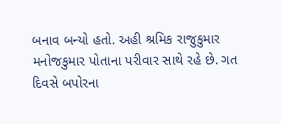બનાવ બન્યો હતો. અહી શ્રમિક રાજુકુમાર મનોજકુમાર પોતાના પરીવાર સાથે રહે છે. ગત દિવસે બપોરના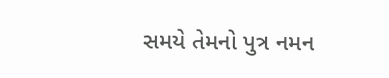સમયે તેમનો પુત્ર નમન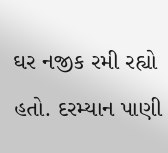ઘર નજીક રમી રહ્યો હતો. દરમ્યાન પાણી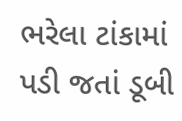ભરેલા ટાંકામાં પડી જતાં ડૂબી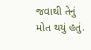જવાથી તેનું મોત થયું હતું.